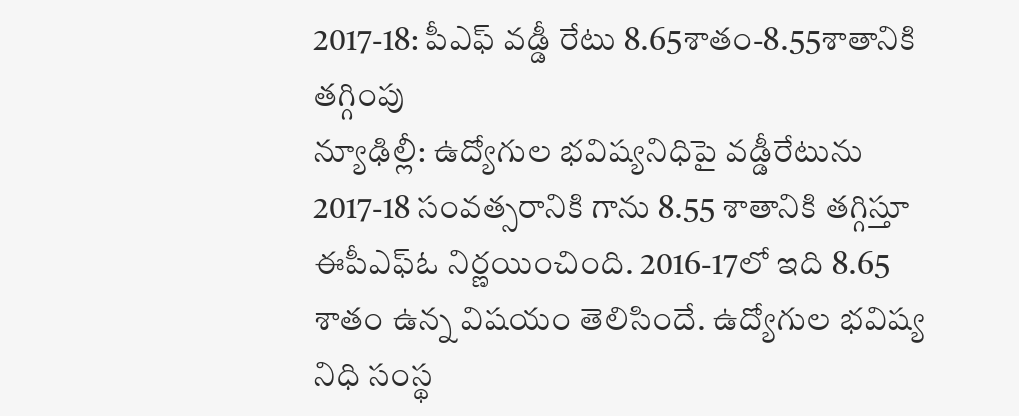2017-18: పీఎఫ్ వడ్డీ రేటు 8.65శాతం-8.55శాతానికి తగ్గింపు
న్యూఢిల్లీ: ఉద్యోగుల భవిష్యనిధిపై వడ్డీరేటును 2017-18 సంవత్సరానికి గాను 8.55 శాతానికి తగ్గిస్తూ ఈపీఎఫ్ఓ నిర్ణయించింది. 2016-17లో ఇది 8.65 శాతం ఉన్న విషయం తెలిసిందే. ఉద్యోగుల భవిష్య నిధి సంస్థ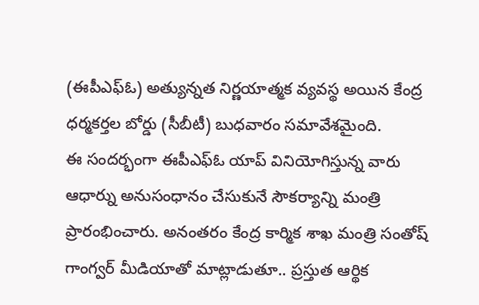(ఈపీఎఫ్ఓ) అత్యున్నత నిర్ణయాత్మక వ్యవస్థ అయిన కేంద్ర ధర్మకర్తల బోర్డు (సీబీటీ) బుధవారం సమావేశమైంది.
ఈ సందర్భంగా ఈపీఎఫ్ఓ యాప్ వినియోగిస్తున్న వారు ఆధార్ను అనుసంధానం చేసుకునే సౌకర్యాన్ని మంత్రి ప్రారంభించారు. అనంతరం కేంద్ర కార్మిక శాఖ మంత్రి సంతోష్ గాంగ్వర్ మీడియాతో మాట్లాడుతూ.. ప్రస్తుత ఆర్థిక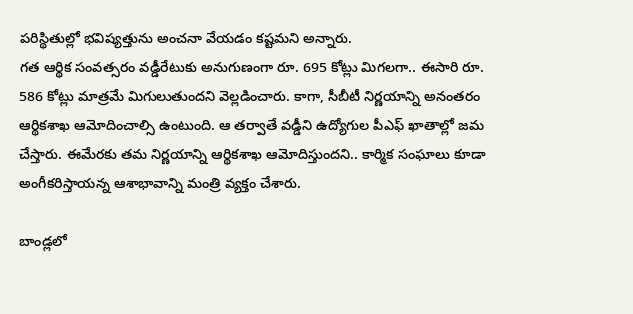పరిస్థితుల్లో భవిష్యత్తును అంచనా వేయడం కష్టమని అన్నారు.
గత ఆర్థిక సంవత్సరం వడ్డీరేటుకు అనుగుణంగా రూ. 695 కోట్లు మిగలగా.. ఈసారి రూ. 586 కోట్లు మాత్రమే మిగులుతుందని వెల్లడించారు. కాగా, సీబీటీ నిర్ణయాన్ని అనంతరం ఆర్థికశాఖ ఆమోదించాల్సి ఉంటుంది. ఆ తర్వాతే వడ్డీని ఉద్యోగుల పీఎఫ్ ఖాతాల్లో జమ చేస్తారు. ఈమేరకు తమ నిర్ణయాన్ని ఆర్థికశాఖ ఆమోదిస్తుందని.. కార్మిక సంఘాలు కూడా అంగీకరిస్తాయన్న ఆశాభావాన్ని మంత్రి వ్యక్తం చేశారు.

బాండ్లలో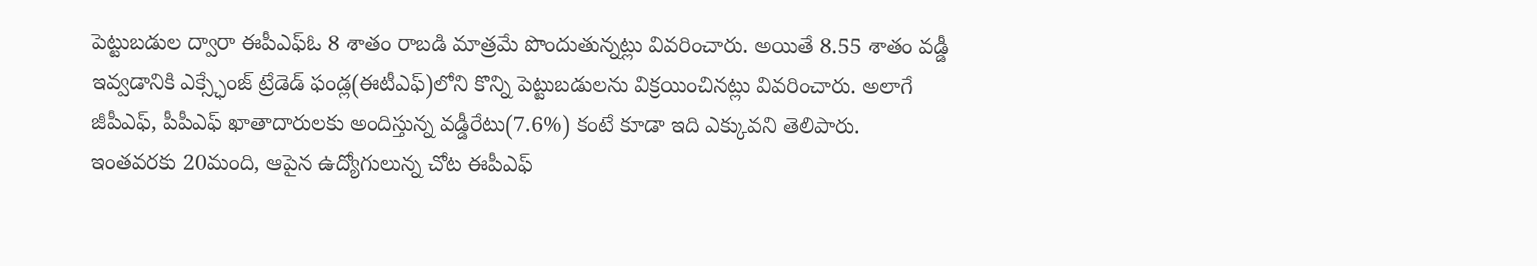పెట్టుబడుల ద్వారా ఈపీఎఫ్ఓ 8 శాతం రాబడి మాత్రమే పొందుతున్నట్లు వివరించారు. అయితే 8.55 శాతం వడ్డీ ఇవ్వడానికి ఎక్స్ఛేంజ్ ట్రేడెడ్ ఫండ్ల(ఈటీఎఫ్)లోని కొన్ని పెట్టుబడులను విక్రయించినట్లు వివరించారు. అలాగే జీపీఎఫ్, పీపీఎఫ్ ఖాతాదారులకు అందిస్తున్న వడ్డీరేటు(7.6%) కంటే కూడా ఇది ఎక్కువని తెలిపారు.
ఇంతవరకు 20మంది, ఆపైన ఉద్యోగులున్న చోట ఈపీఎఫ్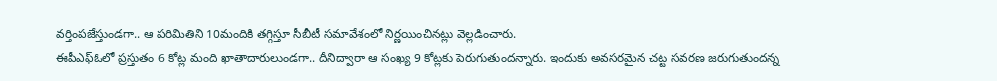వర్తింపజేస్తుండగా.. ఆ పరిమితిని 10మందికి తగ్గిస్తూ సీబీటీ సమావేశంలో నిర్ణయించినట్లు వెల్లడించారు.
ఈపీఎఫ్ఓలో ప్రస్తుతం 6 కోట్ల మంది ఖాతాదారులుండగా.. దీనిద్వారా ఆ సంఖ్య 9 కోట్లకు పెరుగుతుందన్నారు. ఇందుకు అవసరమైన చట్ట సవరణ జరుగుతుందన్న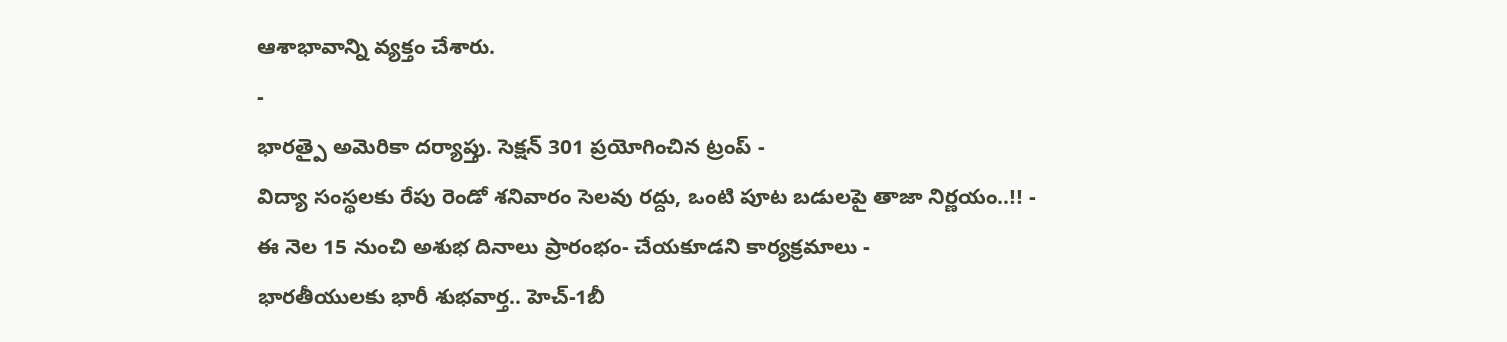ఆశాభావాన్ని వ్యక్తం చేశారు.
-
భారత్పై అమెరికా దర్యాప్తు. సెక్షన్ 301 ప్రయోగించిన ట్రంప్ -
విద్యా సంస్థలకు రేపు రెండో శనివారం సెలవు రద్దు, ఒంటి పూట బడులపై తాజా నిర్ణయం..!! -
ఈ నెల 15 నుంచి అశుభ దినాలు ప్రారంభం- చేయకూడని కార్యక్రమాలు -
భారతీయులకు భారీ శుభవార్త.. హెచ్-1బీ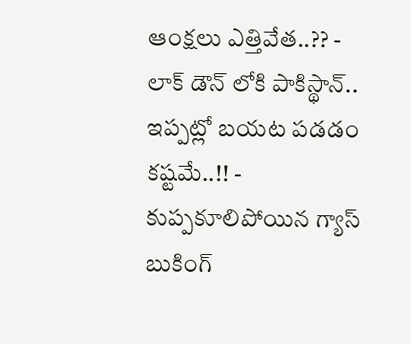ఆంక్షలు ఎత్తివేత..?? -
లాక్ డౌన్ లోకి పాకిస్థాన్.. ఇప్పట్లో బయట పడడం కష్టమే..!! -
కుప్పకూలిపోయిన గ్యాస్ బుకింగ్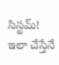సిస్టమ్! ఇలా చేస్తేనే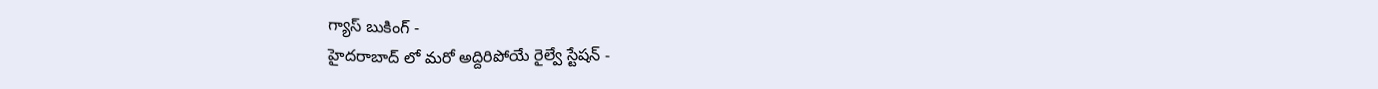గ్యాస్ బుకింగ్ -
హైదరాబాద్ లో మరో అద్దిరిపోయే రైల్వే స్టేషన్ -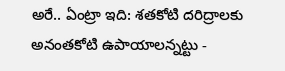అరే.. ఏంట్రా ఇది: శతకోటి దరిద్రాలకు అనంతకోటి ఉపాయాలన్నట్టు -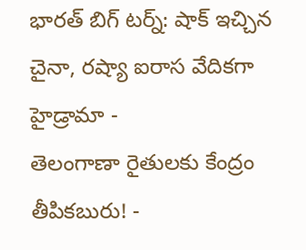భారత్ బిగ్ టర్న్: షాక్ ఇచ్చిన చైనా, రష్యా ఐరాస వేదికగా హైడ్రామా -
తెలంగాణా రైతులకు కేంద్రం తీపికబురు! -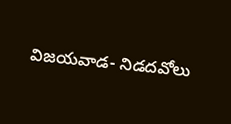విజయవాడ- నిడదవోలు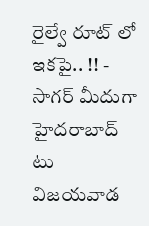రైల్వే రూట్ లో ఇకపై.. !! -
సాగర్ మీదుగా హైదరాబాద్ టు విజయవాడ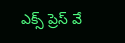ఎక్స్ ప్రెస్ వే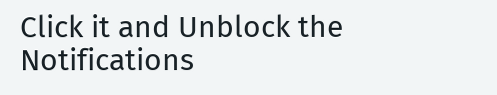Click it and Unblock the Notifications